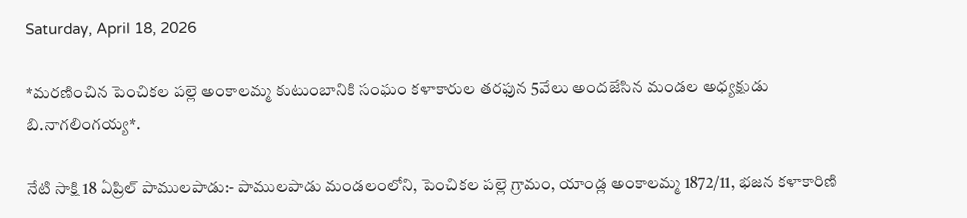Saturday, April 18, 2026

*మరణించిన పెంచికల పల్లె అంకాలమ్మ కుటుంబానికి సంఘం కళాకారుల తరఫున 5వేలు అందజేసిన మండల అధ్యక్షుడు బి.నాగలింగయ్య*.

నేటి సాక్షి 18 ఏప్రిల్ పాములపాడు:- పాములపాడు మండలంలోని, పెంచికల పల్లె గ్రామం, యాండ్ల అంకాలమ్మ 1872/11, భజన కళాకారిణి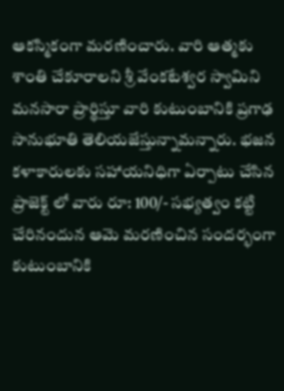ఆకస్మికంగా మరణించారు. వారి ఆత్మకు శాంతి చేకూరాలని శ్రీ వేంకటేశ్వర స్వామిని మనసారా ప్రార్థిస్తూ వారి కుటుంబానికి ప్రగాఢ సానుభూతి తెలియజేస్తున్నామన్నారు. భజన కళాకారులకు సహాయనిధిగా ఏర్పాటు చేసిన ప్రాజెక్ట్ లో వారు రూ: 100/- సభ్యత్వం కట్టి చేరినందున ఆమె మరణించిన సందర్భంగా కుటుంబానికి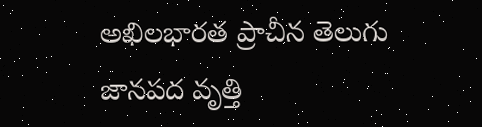అఖిలభారత ప్రాచీన తెలుగు జానపద వృత్తి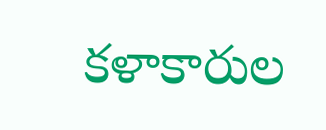కళాకారుల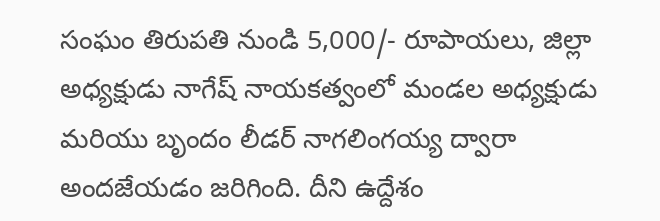సంఘం తిరుపతి నుండి 5,000/- రూపాయలు, జిల్లా అధ్యక్షుడు నాగేష్ నాయకత్వంలో మండల అధ్యక్షుడు మరియు బృందం లీడర్ నాగలింగయ్య ద్వారా అందజేయడం జరిగింది. దీని ఉద్దేశం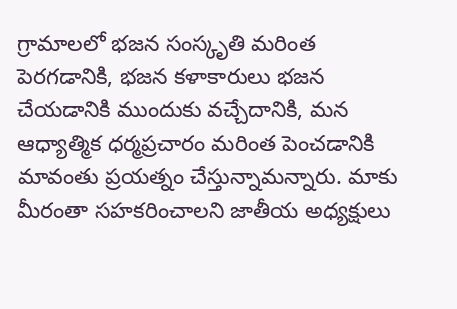గ్రామాలలో భజన సంస్కృతి మరింత పెరగడానికి, భజన కళాకారులు భజన చేయడానికి ముందుకు వచ్చేదానికి, మన ఆధ్యాత్మిక ధర్మప్రచారం మరింత పెంచడానికి మావంతు ప్రయత్నం చేస్తున్నామన్నారు. మాకు మీరంతా సహకరించాలని జాతీయ అధ్యక్షులు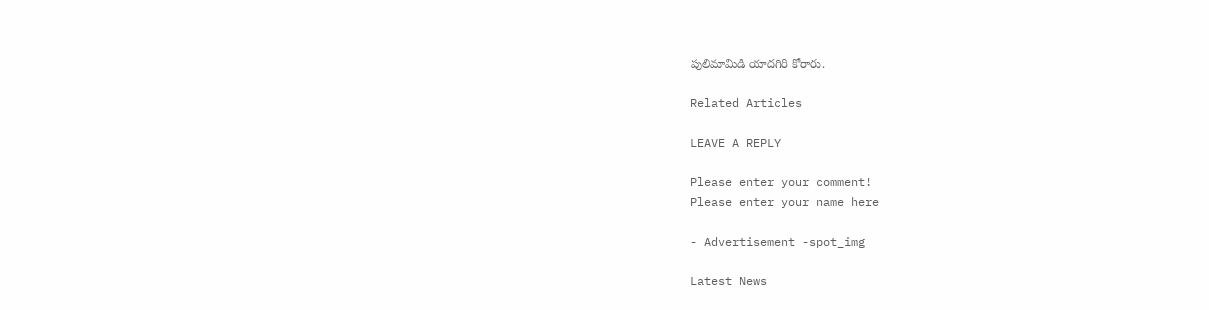పులిమామిడి యాదగిరి కోరారు.

Related Articles

LEAVE A REPLY

Please enter your comment!
Please enter your name here

- Advertisement -spot_img

Latest News